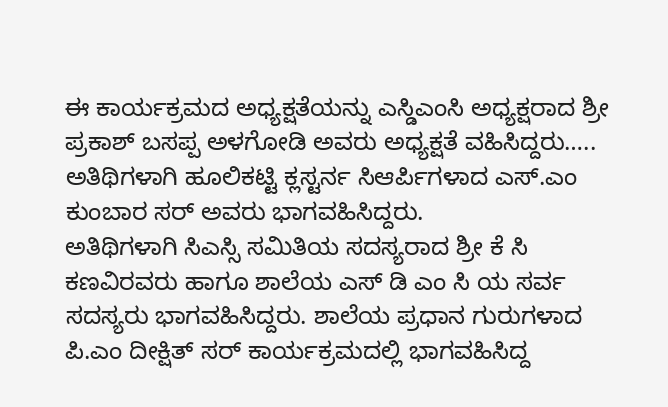ಈ ಕಾರ್ಯಕ್ರಮದ ಅಧ್ಯಕ್ಷತೆಯನ್ನು ಎಸ್ಡಿಎಂಸಿ ಅಧ್ಯಕ್ಷರಾದ ಶ್ರೀ ಪ್ರಕಾಶ್ ಬಸಪ್ಪ ಅಳಗೋಡಿ ಅವರು ಅಧ್ಯಕ್ಷತೆ ವಹಿಸಿದ್ದರು….. ಅತಿಥಿಗಳಾಗಿ ಹೂಲಿಕಟ್ಟಿ ಕ್ಲಸ್ಟರ್ನ ಸಿಆರ್ಪಿಗಳಾದ ಎಸ್.ಎಂ ಕುಂಬಾರ ಸರ್ ಅವರು ಭಾಗವಹಿಸಿದ್ದರು.
ಅತಿಥಿಗಳಾಗಿ ಸಿಎಸ್ಸಿ ಸಮಿತಿಯ ಸದಸ್ಯರಾದ ಶ್ರೀ ಕೆ ಸಿ ಕಣವಿರವರು ಹಾಗೂ ಶಾಲೆಯ ಎಸ್ ಡಿ ಎಂ ಸಿ ಯ ಸರ್ವ ಸದಸ್ಯರು ಭಾಗವಹಿಸಿದ್ದರು. ಶಾಲೆಯ ಪ್ರಧಾನ ಗುರುಗಳಾದ ಪಿ.ಎಂ ದೀಕ್ಷಿತ್ ಸರ್ ಕಾರ್ಯಕ್ರಮದಲ್ಲಿ ಭಾಗವಹಿಸಿದ್ದ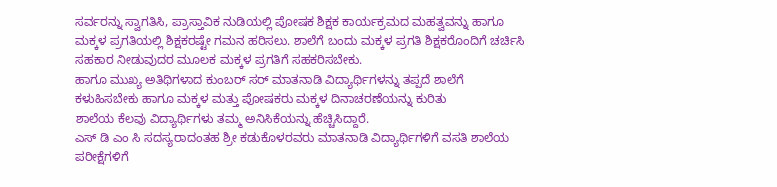ಸರ್ವರನ್ನು ಸ್ವಾಗತಿಸಿ, ಪ್ರಾಸ್ತಾವಿಕ ನುಡಿಯಲ್ಲಿ ಪೋಷಕ ಶಿಕ್ಷಕ ಕಾರ್ಯಕ್ರಮದ ಮಹತ್ವವನ್ನು ಹಾಗೂ ಮಕ್ಕಳ ಪ್ರಗತಿಯಲ್ಲಿ ಶಿಕ್ಷಕರಷ್ಟೇ ಗಮನ ಹರಿಸಲು. ಶಾಲೆಗೆ ಬಂದು ಮಕ್ಕಳ ಪ್ರಗತಿ ಶಿಕ್ಷಕರೊಂದಿಗೆ ಚರ್ಚಿಸಿ ಸಹಕಾರ ನೀಡುವುದರ ಮೂಲಕ ಮಕ್ಕಳ ಪ್ರಗತಿಗೆ ಸಹಕರಿಸಬೇಕು.
ಹಾಗೂ ಮುಖ್ಯ ಅತಿಥಿಗಳಾದ ಕುಂಬರ್ ಸರ್ ಮಾತನಾಡಿ ವಿದ್ಯಾರ್ಥಿಗಳನ್ನು ತಪ್ಪದೆ ಶಾಲೆಗೆ ಕಳುಹಿಸಬೇಕು ಹಾಗೂ ಮಕ್ಕಳ ಮತ್ತು ಪೋಷಕರು ಮಕ್ಕಳ ದಿನಾಚರಣೆಯನ್ನು ಕುರಿತು
ಶಾಲೆಯ ಕೆಲವು ವಿದ್ಯಾರ್ಥಿಗಳು ತಮ್ಮ ಅನಿಸಿಕೆಯನ್ನು ಹೆಚ್ಚಿಸಿದ್ದಾರೆ.
ಎಸ್ ಡಿ ಎಂ ಸಿ ಸದಸ್ಯರಾದಂತಹ ಶ್ರೀ ಕಡುಕೊಳರವರು ಮಾತನಾಡಿ ವಿದ್ಯಾರ್ಥಿಗಳಿಗೆ ವಸತಿ ಶಾಲೆಯ ಪರೀಕ್ಷೆಗಳಿಗೆ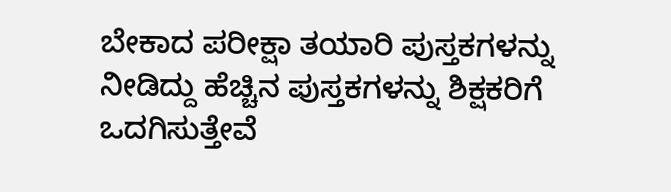ಬೇಕಾದ ಪರೀಕ್ಷಾ ತಯಾರಿ ಪುಸ್ತಕಗಳನ್ನು ನೀಡಿದ್ದು ಹೆಚ್ಚಿನ ಪುಸ್ತಕಗಳನ್ನು ಶಿಕ್ಷಕರಿಗೆ ಒದಗಿಸುತ್ತೇವೆ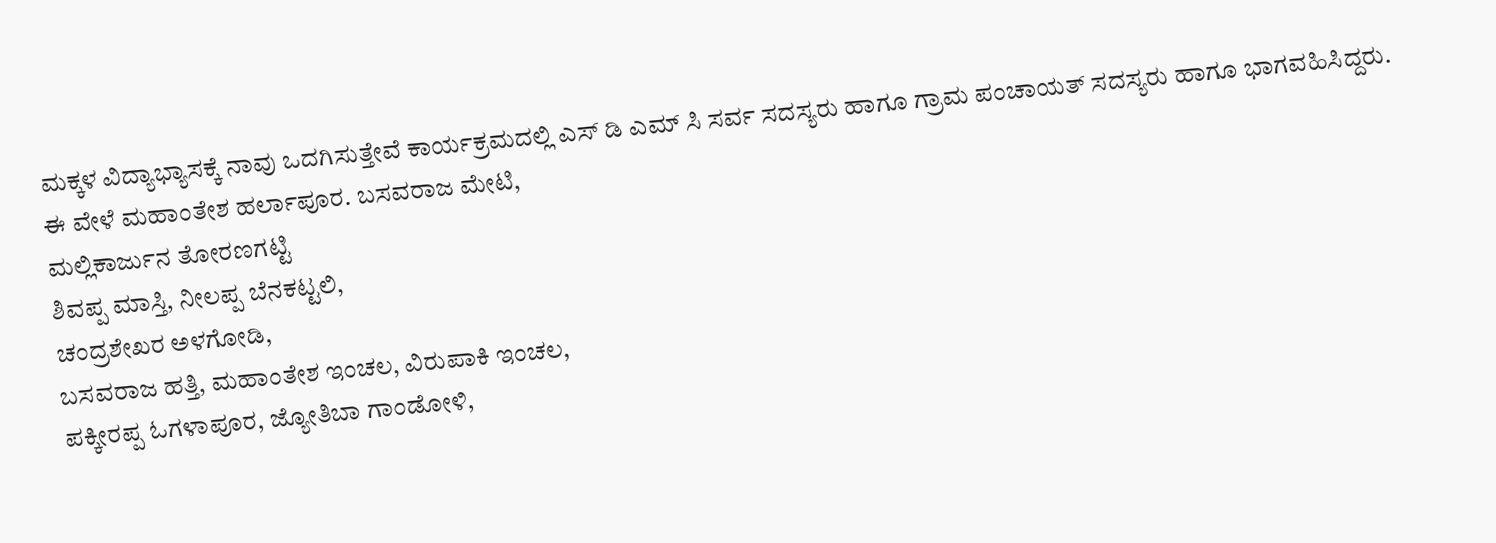ಮಕ್ಕಳ ವಿದ್ಯಾಭ್ಯಾಸಕ್ಕೆ ನಾವು ಒದಗಿಸುತ್ತೇವೆ ಕಾರ್ಯಕ್ರಮದಲ್ಲಿ ಎಸ್ ಡಿ ಎಮ್ ಸಿ ಸರ್ವ ಸದಸ್ಯರು ಹಾಗೂ ಗ್ರಾಮ ಪಂಚಾಯತ್ ಸದಸ್ಯರು ಹಾಗೂ ಭಾಗವಹಿಸಿದ್ದರು.
ಈ ವೇಳೆ ಮಹಾಂತೇಶ ಹರ್ಲಾಪೂರ. ಬಸವರಾಜ ಮೇಟಿ,
ಮಲ್ಲಿಕಾರ್ಜುನ ತೋರಣಗಟ್ಟಿ
ಶಿವಪ್ಪ ಮಾಸ್ತಿ, ನೀಲಪ್ಪ ಬೆನಕಟ್ಟಲಿ,
ಚಂದ್ರಶೇಖರ ಅಳಗೋಡಿ,
ಬಸವರಾಜ ಹತ್ತಿ, ಮಹಾಂತೇಶ ಇಂಚಲ, ವಿರುಪಾಕಿ ಇಂಚಲ,
ಪಕ್ಕೀರಪ್ಪ ಓಗಳಾಪೂರ, ಜ್ಯೋತಿಬಾ ಗಾಂಡೋಳಿ,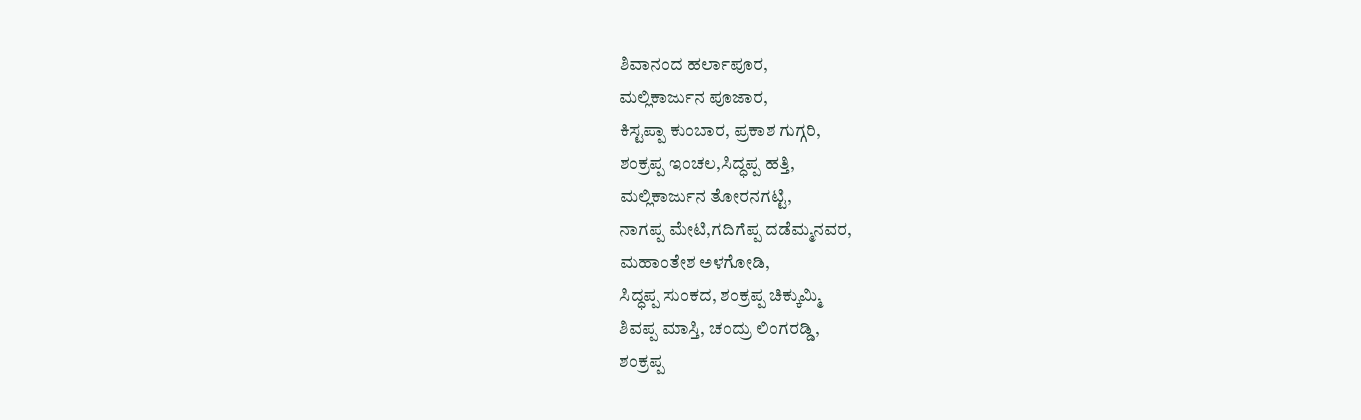ಶಿವಾನಂದ ಹರ್ಲಾಪೂರ,
ಮಲ್ಲಿಕಾರ್ಜುನ ಪೂಜಾರ,
ಕಿಸ್ಟಪ್ಪಾ ಕುಂಬಾರ, ಪ್ರಕಾಶ ಗುಗ್ಗರಿ,
ಶಂಕ್ರಪ್ಪ ಇಂಚಲ,ಸಿದ್ಧಪ್ಪ ಹತ್ತಿ,
ಮಲ್ಲಿಕಾರ್ಜುನ ತೋರನಗಟ್ಟಿ,
ನಾಗಪ್ಪ ಮೇಟಿ,ಗದಿಗೆಪ್ಪ ದಡೆಮ್ಮನವರ,
ಮಹಾಂತೇಶ ಅಳಗೋಡಿ,
ಸಿದ್ಧಪ್ಪ ಸುಂಕದ, ಶಂಕ್ರಪ್ಪ ಚಿಕ್ಕುಮ್ಮಿ
ಶಿವಪ್ಪ ಮಾಸ್ತಿ, ಚಂದ್ರು ಲಿಂಗರಡ್ಡಿ,
ಶಂಕ್ರಪ್ಪ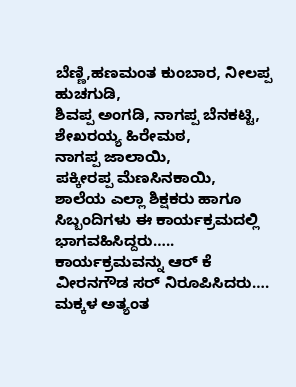ಬೆಣ್ಣಿ,ಹಣಮಂತ ಕುಂಬಾರ, ನೀಲಪ್ಪ ಹುಚಗುಡಿ,
ಶಿವಪ್ಪ ಅಂಗಡಿ, ನಾಗಪ್ಪ ಬೆನಕಟ್ಟಿ,
ಶೇಖರಯ್ಯ ಹಿರೇಮಠ,
ನಾಗಪ್ಪ ಜಾಲಾಯಿ,
ಪಕ್ಕೀರಪ್ಪ ಮೆಣಸಿನಕಾಯಿ,
ಶಾಲೆಯ ಎಲ್ಲಾ ಶಿಕ್ಷಕರು ಹಾಗೂ ಸಿಬ್ಬಂದಿಗಳು ಈ ಕಾರ್ಯಕ್ರಮದಲ್ಲಿ ಭಾಗವಹಿಸಿದ್ದರು….. ಕಾರ್ಯಕ್ರಮವನ್ನು ಆರ್ ಕೆ ವೀರನಗೌಡ ಸರ್ ನಿರೂಪಿಸಿದರು…. ಮಕ್ಕಳ ಅತ್ಯಂತ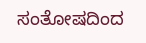ಸಂತೋಷದಿಂದ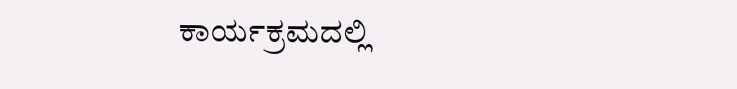ಕಾರ್ಯಕ್ರಮದಲ್ಲಿ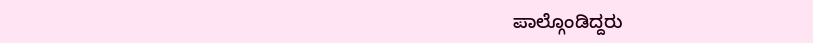ಪಾಲ್ಗೊಂಡಿದ್ದರು